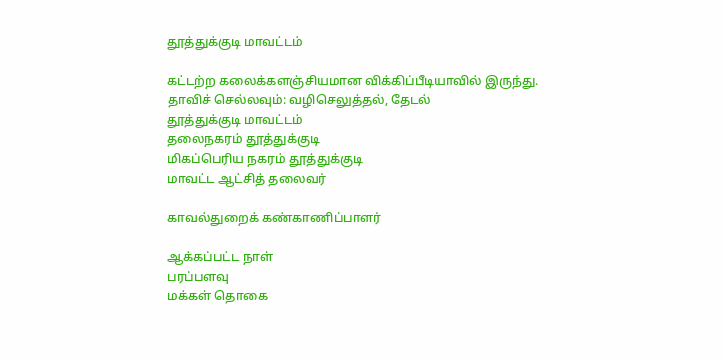தூத்துக்குடி மாவட்டம்

கட்டற்ற கலைக்களஞ்சியமான விக்கிப்பீடியாவில் இருந்து.
தாவிச் செல்லவும்: வழிசெலுத்தல், தேடல்
தூத்துக்குடி மாவட்டம்
தலைநகரம் தூத்துக்குடி
மிகப்பெரிய நகரம் தூத்துக்குடி
மாவட்ட ஆட்சித் தலைவர்

காவல்துறைக் கண்காணிப்பாளர்

ஆக்கப்பட்ட நாள்
பரப்பளவு
மக்கள் தொகை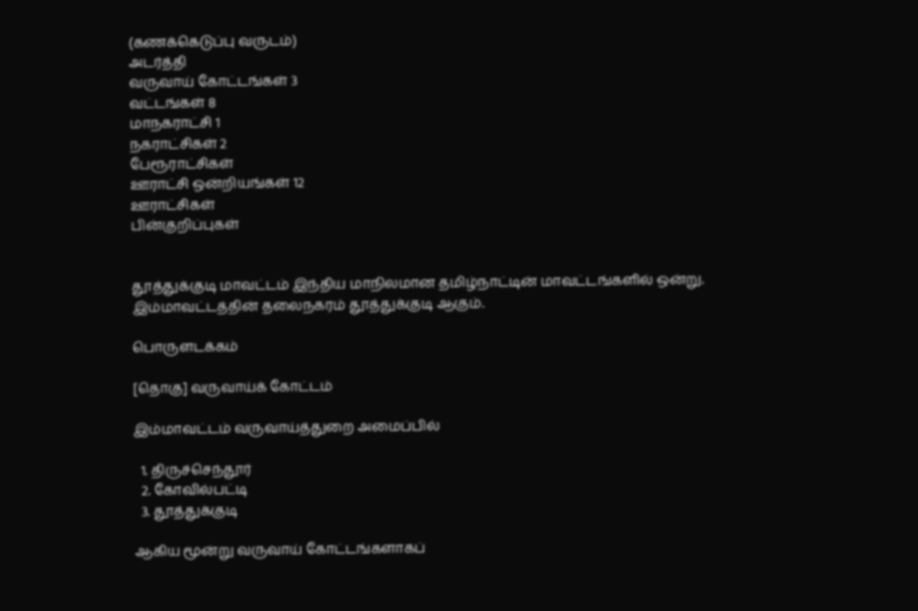(கணக்கெடுப்பு வருடம்)
அடர்த்தி
வருவாய் கோட்டங்கள் 3
வட்டங்கள் 8
மாநகராட்சி 1
நகராட்சிகள் 2
பேரூராட்சிகள்
ஊராட்சி ஒன்றியங்கள் 12
ஊராட்சிகள்
பின்குறிப்புகள்


தூத்துக்குடி மாவட்டம் இந்திய மாநிலமான தமிழ்நாட்டின் மாவட்டங்களில் ஒன்று. இம்மாவட்டத்தின் தலைநகரம் தூத்துக்குடி ஆகும்.

பொருளடக்கம்

[தொகு] வருவாய்க் கோட்டம்

இம்மாவட்டம் வருவாய்த்துறை அமைப்பில்

  1. திருச்செந்தூர்
  2. கோவில்பட்டி
  3. தூத்துக்குடி

ஆகிய மூன்று வருவாய் கோட்டங்களாகப்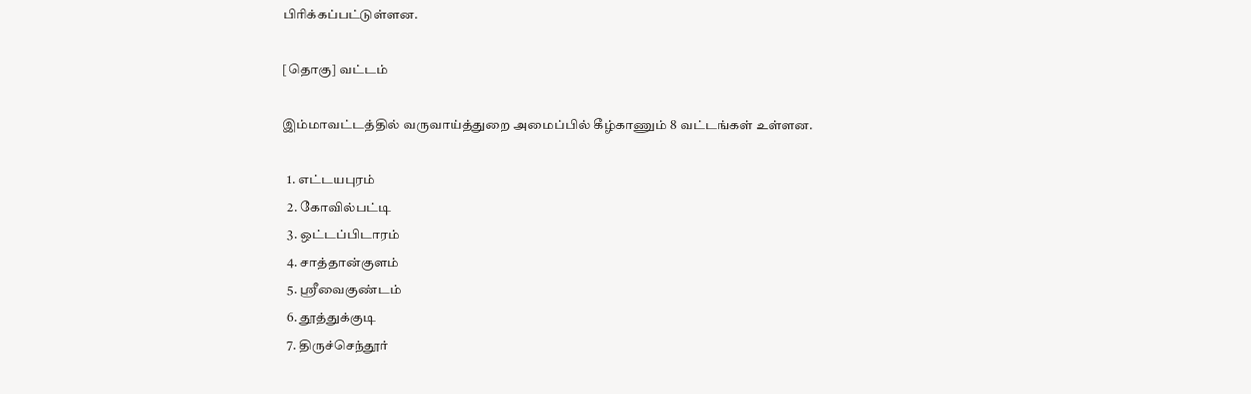பிரிக்கப்பட்டுள்ளன.

[தொகு] வட்டம்

இம்மாவட்டத்தில் வருவாய்த்துறை அமைப்பில் கீழ்காணும் 8 வட்டங்கள் உள்ளன.

  1. எட்டயபுரம்
  2. கோவில்பட்டி
  3. ஒட்டப்பிடாரம்
  4. சாத்தான்குளம்
  5. ஸ்ரீவைகுண்டம்
  6. தூத்துக்குடி
  7. திருச்செந்தூர்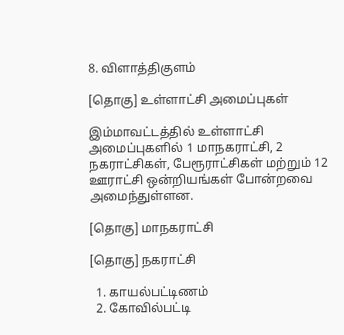8. விளாத்திகுளம்

[தொகு] உள்ளாட்சி அமைப்புகள்

இம்மாவட்டத்தில் உள்ளாட்சி அமைப்புகளில் 1 மாநகராட்சி, 2 நகராட்சிகள், பேரூராட்சிகள் மற்றும் 12 ஊராட்சி ஒன்றியங்கள் போன்றவை அமைந்துள்ளன.

[தொகு] மாநகராட்சி

[தொகு] நகராட்சி

  1. காயல்பட்டிணம்
  2. கோவில்பட்டி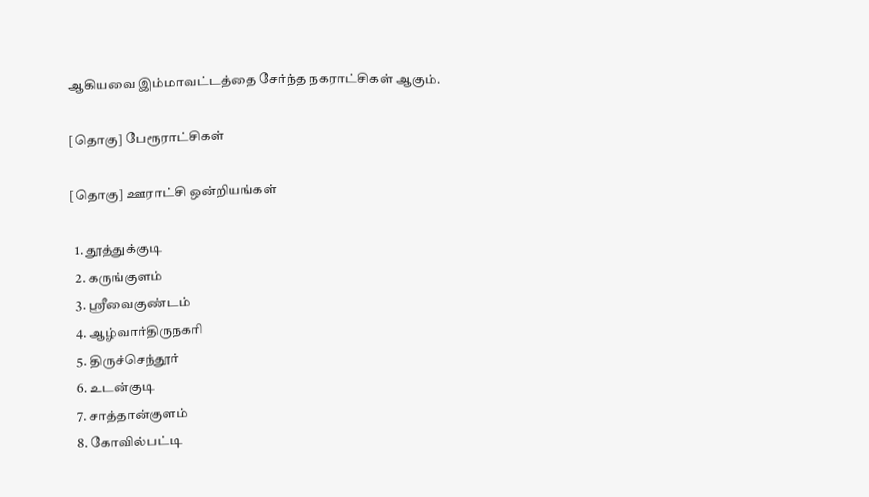ஆகியவை இம்மாவட்டத்தை சேர்ந்த நகராட்சிகள் ஆகும்.

[தொகு] பேரூராட்சிகள்

[தொகு] ஊராட்சி ஒன்றியங்கள்

  1. தூத்துக்குடி
  2. கருங்குளம்
  3. ஸ்ரீவைகுண்டம்
  4. ஆழ்வார்திருநகரி
  5. திருச்செந்தூர்
  6. உடன்குடி
  7. சாத்தான்குளம்
  8. கோவில்பட்டி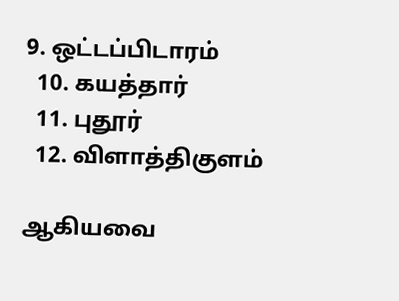9. ஒட்டப்பிடாரம்
  10. கயத்தார்
  11. புதூர்
  12. விளாத்திகுளம்

ஆகியவை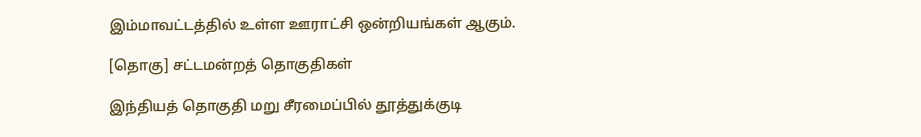இம்மாவட்டத்தில் உள்ள ஊராட்சி ஒன்றியங்கள் ஆகும்.

[தொகு] சட்டமன்றத் தொகுதிகள்

இந்தியத் தொகுதி மறு சீரமைப்பில் தூத்துக்குடி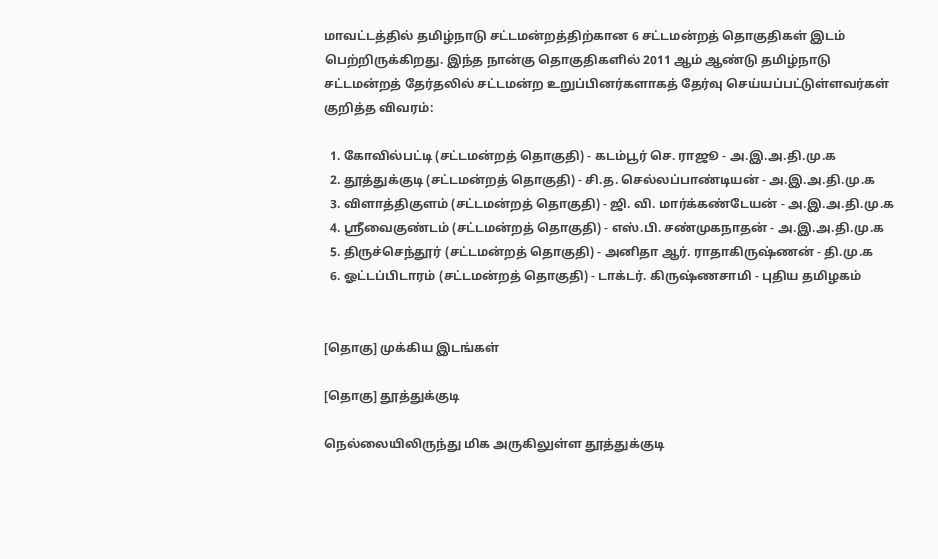மாவட்டத்தில் தமிழ்நாடு சட்டமன்றத்திற்கான 6 சட்டமன்றத் தொகுதிகள் இடம் பெற்றிருக்கிறது. இந்த நான்கு தொகுதிகளில் 2011 ஆம் ஆண்டு தமிழ்நாடு சட்டமன்றத் தேர்தலில் சட்டமன்ற உறுப்பினர்களாகத் தேர்வு செய்யப்பட்டுள்ளவர்கள் குறித்த விவரம்:

  1. கோவில்பட்டி (சட்டமன்றத் தொகுதி) - கடம்பூர் செ. ராஜூ - அ.இ.அ.தி.மு.க
  2. தூத்துக்குடி (சட்டமன்றத் தொகுதி) - சி.த. செல்லப்பாண்டியன் - அ.இ.அ.தி.மு.க
  3. விளாத்திகுளம் (சட்டமன்றத் தொகுதி) - ஜி. வி. மார்க்கண்டேயன் - அ.இ.அ.தி.மு.க
  4. ஸ்ரீவைகுண்டம் (சட்டமன்றத் தொகுதி) - எஸ்.பி. சண்முகநாதன் - அ.இ.அ.தி.மு.க
  5. திருச்செந்தூர் (சட்டமன்றத் தொகுதி) - அனிதா ஆர். ராதாகிருஷ்ணன் - தி.மு.க
  6. ஓட்டப்பிடாரம் (சட்டமன்றத் தொகுதி) - டாக்டர். கிருஷ்ணசாமி - புதிய தமிழகம்


[தொகு] முக்கிய இடங்கள்

[தொகு] தூத்துக்குடி

நெல்லையிலிருந்து மிக அருகிலுள்ள தூத்துக்குடி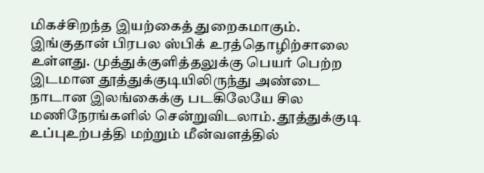மிகச்சிறந்த இயற்கைத் துறைகமாகும். இங்குதான் பிரபல ஸ்பிக் உரத்தொழிற்சாலை உள்ளது. முத்துக்குளித்தலுக்கு பெயர் பெற்ற இடமான தூத்துக்குடியிலிருந்து அண்டை நாடான இலங்கைக்கு படகிலேயே சில மணிநேரங்களில் சென்றுவிடலாம். தூத்துக்குடி உப்புஉற்பத்தி மற்றும் மீன்வளத்தில்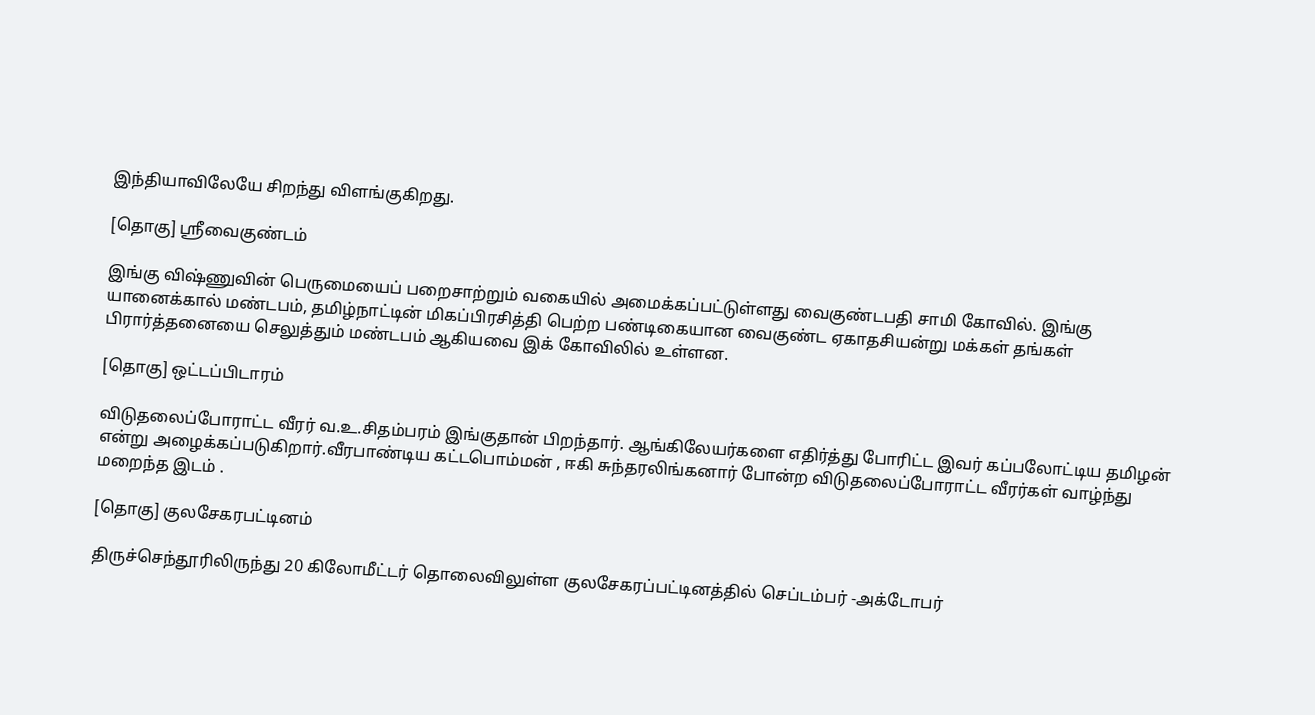இந்தியாவிலேயே சிறந்து விளங்குகிறது.

[தொகு] ஸ்ரீவைகுண்டம்

இங்கு விஷ்ணுவின் பெருமையைப் பறைசாற்றும் வகையில் அமைக்கப்பட்டுள்ளது வைகுண்டபதி சாமி கோவில். இங்கு யானைக்கால் மண்டபம், தமிழ்நாட்டின் மிகப்பிரசித்தி பெற்ற பண்டிகையான வைகுண்ட ஏகாதசியன்று மக்கள் தங்கள் பிரார்த்தனையை செலுத்தும் மண்டபம் ஆகியவை இக் கோவிலில் உள்ளன.

[தொகு] ஒட்டப்பிடாரம்

விடுதலைப்போராட்ட வீரர் வ.உ.சிதம்பரம் இங்குதான் பிறந்தார். ஆங்கிலேயர்களை எதிர்த்து போரிட்ட இவர் கப்பலோட்டிய தமிழன் என்று அழைக்கப்படுகிறார்.வீரபாண்டிய கட்டபொம்மன் , ஈகி சுந்தரலிங்கனார் போன்ற விடுதலைப்போராட்ட வீரர்கள் வாழ்ந்து மறைந்த இடம் .

[தொகு] குலசேகரபட்டினம்

திருச்செந்தூரிலிருந்து 20 கிலோமீட்டர் தொலைவிலுள்ள குலசேகரப்பட்டினத்தில் செப்டம்பர் -அக்டோபர்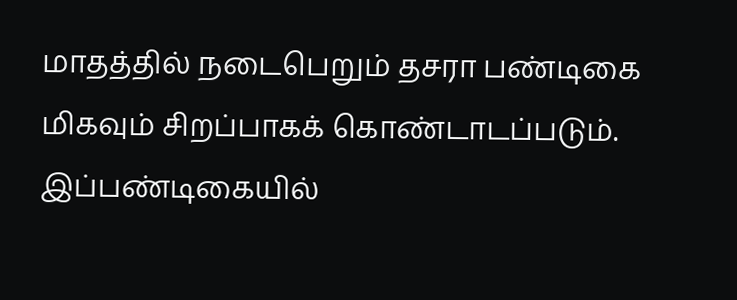மாதத்தில் நடைபெறும் தசரா பண்டிகை மிகவும் சிறப்பாகக் கொண்டாடப்படும். இப்பண்டிகையில்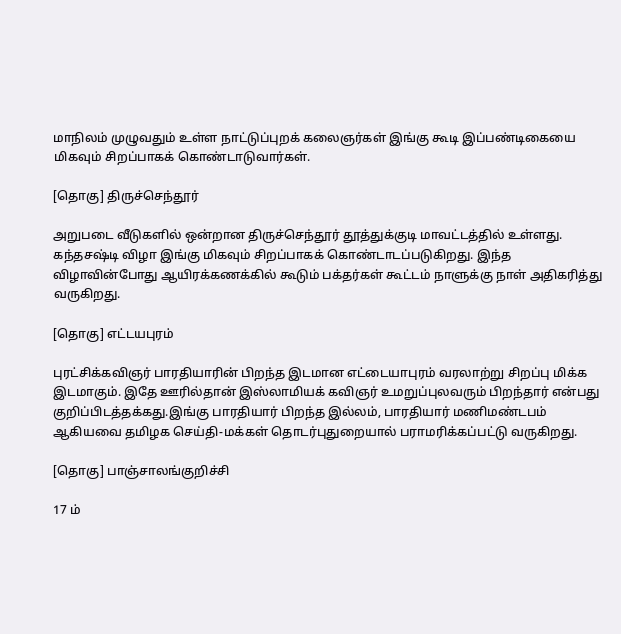மாநிலம் முழுவதும் உள்ள நாட்டுப்புறக் கலைஞர்கள் இங்கு கூடி இப்பண்டிகையை மிகவும் சிறப்பாகக் கொண்டாடுவார்கள்.

[தொகு] திருச்செந்தூர்

அறுபடை வீடுகளில் ஒன்றான திருச்செந்தூர் தூத்துக்குடி மாவட்டத்தில் உள்ளது. கந்தசஷ்டி விழா இங்கு மிகவும் சிறப்பாகக் கொண்டாடப்படுகிறது. இந்த விழாவின்போது ஆயிரக்கணக்கில் கூடும் பக்தர்கள் கூட்டம் நாளுக்கு நாள் அதிகரித்து வருகிறது.

[தொகு] எட்டயபுரம்

புரட்சிக்கவிஞர் பாரதியாரின் பிறந்த இடமான எட்டையாபுரம் வரலாற்று சிறப்பு மிக்க இடமாகும். இதே ஊரில்தான் இஸ்லாமியக் கவிஞர் உமறுப்புலவரும் பிறந்தார் என்பது குறிப்பிடத்தக்கது.இங்கு பாரதியார் பிறந்த இல்லம், பாரதியார் மணிமண்டபம் ஆகியவை தமிழக செய்தி-மக்கள் தொடர்புதுறையால் பராமரிக்கப்பட்டு வருகிறது.

[தொகு] பாஞ்சாலங்குறிச்சி

17 ம்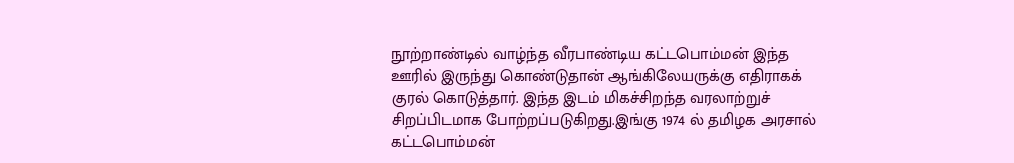நூற்றாண்டில் வாழ்ந்த வீரபாண்டிய கட்டபொம்மன் இந்த ஊரில் இருந்து கொண்டுதான் ஆங்கிலேயருக்கு எதிராகக் குரல் கொடுத்தார். இந்த இடம் மிகச்சிறந்த வரலாற்றுச் சிறப்பிடமாக போற்றப்படுகிறது.இங்கு 1974 ல் தமிழக அரசால் கட்டபொம்மன்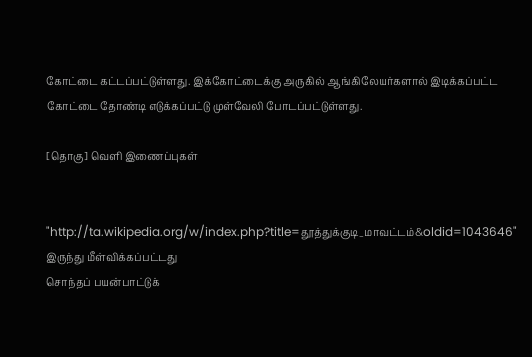கோட்டை கட்டப்பட்டுள்ளது. இக்கோட்டைக்கு அருகில் ஆங்கிலேயர்களால் இடிக்கப்பட்ட கோட்டை தோண்டி எடுக்கப்பட்டு முள்வேலி போடப்பட்டுள்ளது.

[தொகு] வெளி இணைப்புகள்


"http://ta.wikipedia.org/w/index.php?title=தூத்துக்குடி_மாவட்டம்&oldid=1043646" இருந்து மீள்விக்கப்பட்டது
சொந்தப் பயன்பாட்டுக்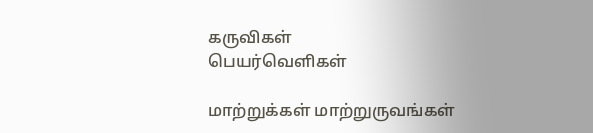கருவிகள்
பெயர்வெளிகள்

மாற்றுக்கள் மாற்றுருவங்கள்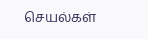செயல்கள்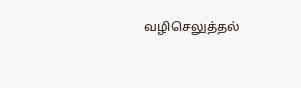வழிசெலுத்தல்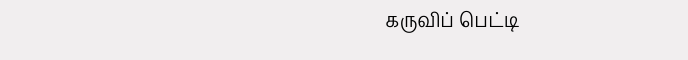கருவிப் பெட்டி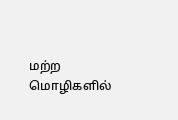மற்ற மொழிகளில்